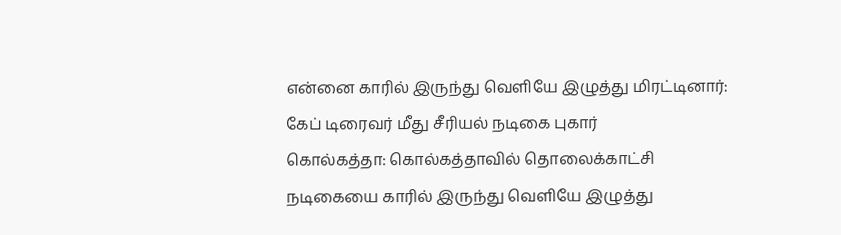என்னை காரில் இருந்து வெளியே இழுத்து மிரட்டினார்: கேப் டிரைவர் மீது சீரியல் நடிகை புகார்
கொல்கத்தா: கொல்கத்தாவில் தொலைக்காட்சி நடிகையை காரில் இருந்து வெளியே இழுத்து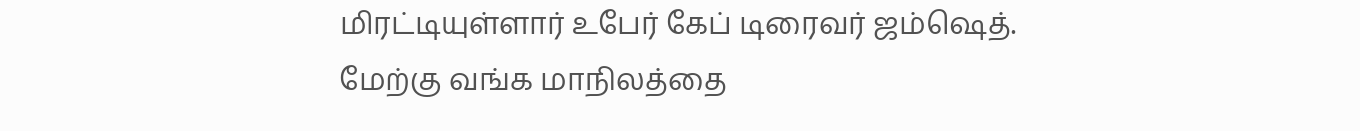மிரட்டியுள்ளார் உபேர் கேப் டிரைவர் ஜம்ஷெத்.
மேற்கு வங்க மாநிலத்தை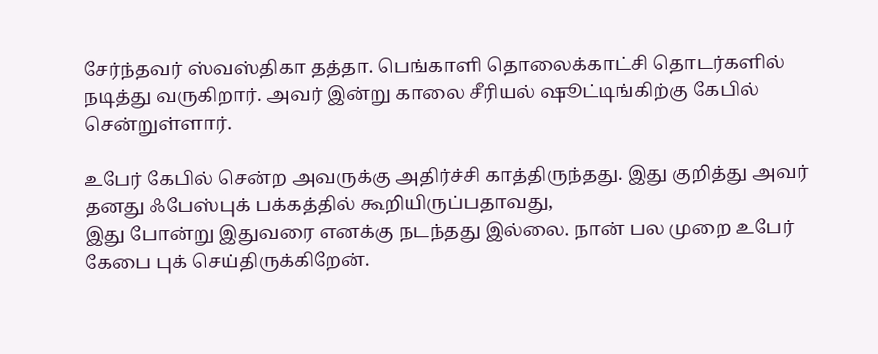சேர்ந்தவர் ஸ்வஸ்திகா தத்தா. பெங்காளி தொலைக்காட்சி தொடர்களில் நடித்து வருகிறார். அவர் இன்று காலை சீரியல் ஷூட்டிங்கிற்கு கேபில் சென்றுள்ளார்.

உபேர் கேபில் சென்ற அவருக்கு அதிர்ச்சி காத்திருந்தது. இது குறித்து அவர் தனது ஃபேஸ்புக் பக்கத்தில் கூறியிருப்பதாவது,
இது போன்று இதுவரை எனக்கு நடந்தது இல்லை. நான் பல முறை உபேர் கேபை புக் செய்திருக்கிறேன்.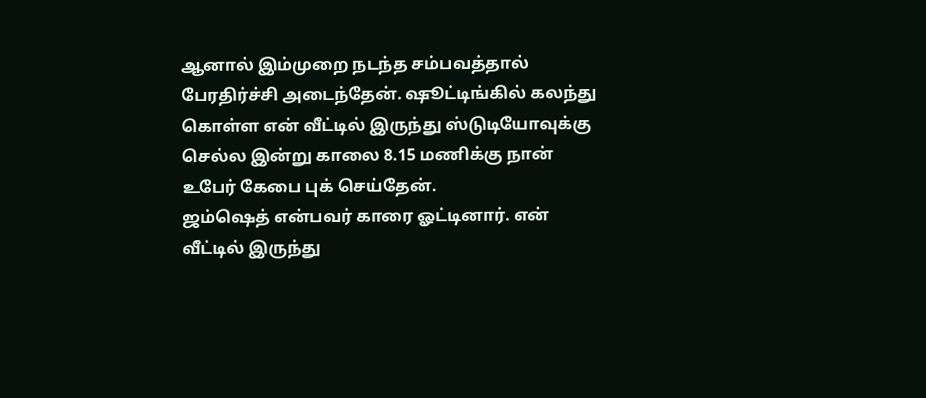ஆனால் இம்முறை நடந்த சம்பவத்தால் பேரதிர்ச்சி அடைந்தேன். ஷூட்டிங்கில் கலந்து கொள்ள என் வீட்டில் இருந்து ஸ்டுடியோவுக்கு செல்ல இன்று காலை 8.15 மணிக்கு நான் உபேர் கேபை புக் செய்தேன்.
ஜம்ஷெத் என்பவர் காரை ஓட்டினார். என் வீட்டில் இருந்து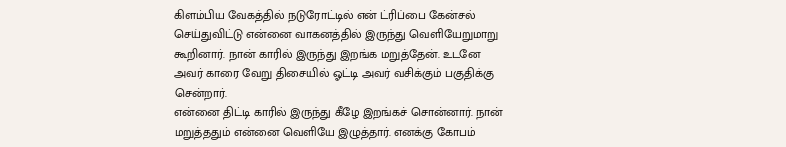கிளம்பிய வேகத்தில் நடுரோட்டில் என் ட்ரிப்பை கேன்சல் செய்துவிட்டு என்னை வாகனத்தில் இருந்து வெளியேறுமாறு கூறினார். நான் காரில் இருந்து இறங்க மறுத்தேன். உடனே அவர் காரை வேறு திசையில் ஓட்டி அவர் வசிக்கும் பகுதிக்கு சென்றார்.
என்னை திட்டி காரில் இருந்து கீழே இறங்கச் சொன்னார். நான் மறுத்ததும் என்னை வெளியே இழுத்தார். எனக்கு கோபம்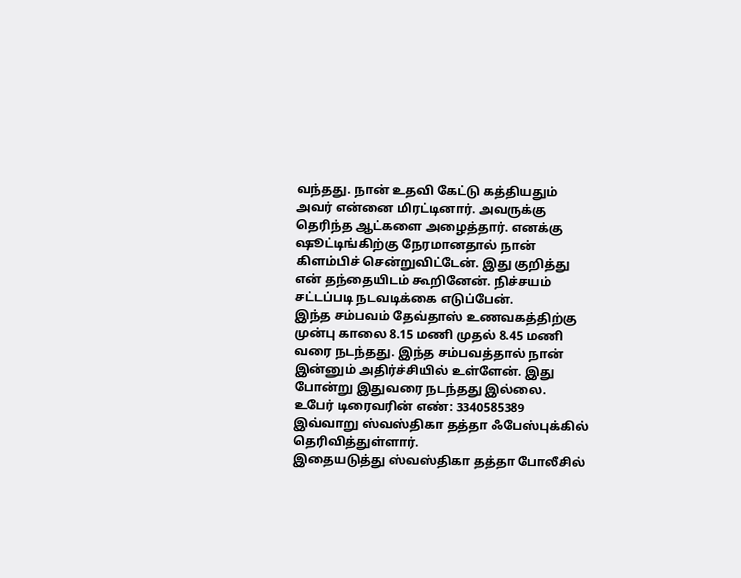வந்தது. நான் உதவி கேட்டு கத்தியதும் அவர் என்னை மிரட்டினார். அவருக்கு தெரிந்த ஆட்களை அழைத்தார். எனக்கு ஷூட்டிங்கிற்கு நேரமானதால் நான் கிளம்பிச் சென்றுவிட்டேன். இது குறித்து என் தந்தையிடம் கூறினேன். நிச்சயம் சட்டப்படி நடவடிக்கை எடுப்பேன்.
இந்த சம்பவம் தேவ்தாஸ் உணவகத்திற்கு முன்பு காலை 8.15 மணி முதல் 8.45 மணி வரை நடந்தது. இந்த சம்பவத்தால் நான் இன்னும் அதிர்ச்சியில் உள்ளேன். இது போன்று இதுவரை நடந்தது இல்லை.
உபேர் டிரைவரின் எண்: 3340585389
இவ்வாறு ஸ்வஸ்திகா தத்தா ஃபேஸ்புக்கில் தெரிவித்துள்ளார்.
இதையடுத்து ஸ்வஸ்திகா தத்தா போலீசில்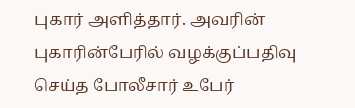புகார் அளித்தார். அவரின் புகாரின்பேரில் வழக்குப்பதிவு செய்த போலீசார் உபேர்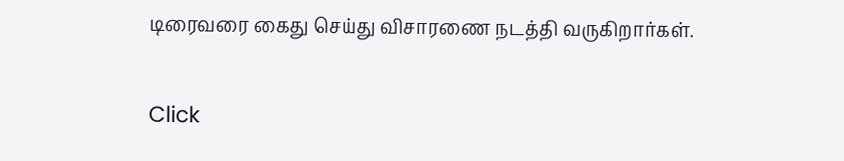டிரைவரை கைது செய்து விசாரணை நடத்தி வருகிறார்கள்.


Click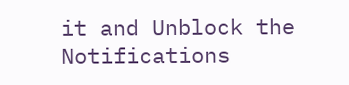it and Unblock the Notifications